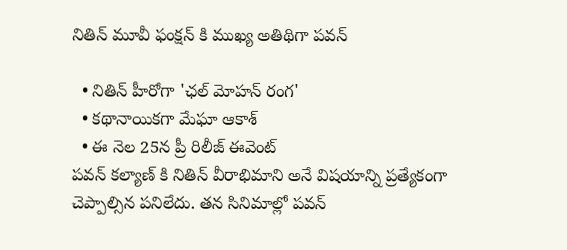నితిన్ మూవీ ఫంక్షన్ కి ముఖ్య అతిథిగా పవన్

  • నితిన్ హీరోగా 'ఛల్ మోహన్ రంగ'
  • కథానాయికగా మేఘా ఆకాశ్
  • ఈ నెల 25న ప్రీ రిలీజ్ ఈవెంట్
పవన్ కల్యాణ్ కి నితిన్ వీరాభిమాని అనే విషయాన్ని ప్రత్యేకంగా చెప్పాల్సిన పనిలేదు. తన సినిమాల్లో పవన్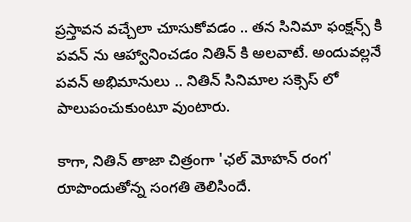ప్రస్తావన వచ్చేలా చూసుకోవడం .. తన సినిమా ఫంక్షన్స్ కి పవన్ ను ఆహ్వానించడం నితిన్ కి అలవాటే. అందువల్లనే పవన్ అభిమానులు .. నితిన్ సినిమాల సక్సెస్ లో పాలుపంచుకుంటూ వుంటారు.

కాగా, నితిన్ తాజా చిత్రంగా 'ఛల్ మోహన్ రంగ' రూపొందుతోన్న సంగతి తెలిసిందే.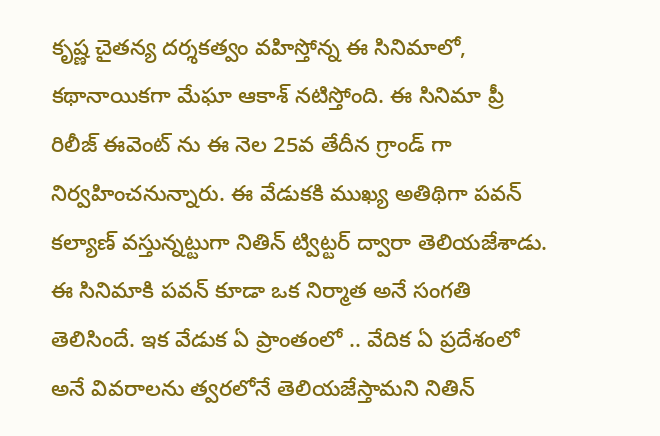కృష్ణ చైతన్య దర్శకత్వం వహిస్తోన్న ఈ సినిమాలో, కథానాయికగా మేఘా ఆకాశ్ నటిస్తోంది. ఈ సినిమా ప్రీ రిలీజ్ ఈవెంట్ ను ఈ నెల 25వ తేదీన గ్రాండ్ గా నిర్వహించనున్నారు. ఈ వేడుకకి ముఖ్య అతిథిగా పవన్ కల్యాణ్ వస్తున్నట్టుగా నితిన్ ట్విట్టర్ ద్వారా తెలియజేశాడు. ఈ సినిమాకి పవన్ కూడా ఒక నిర్మాత అనే సంగతి తెలిసిందే. ఇక వేడుక ఏ ప్రాంతంలో .. వేదిక ఏ ప్రదేశంలో అనే వివరాలను త్వరలోనే తెలియజేస్తామని నితిన్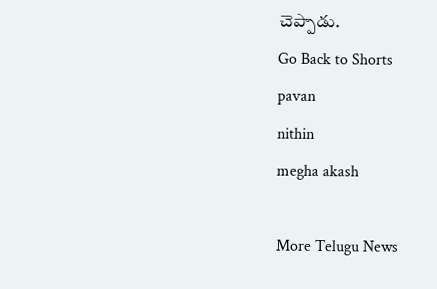చెప్పాడు.
Go Back to Shorts
pavan
nithin
megha akash

More Telugu News